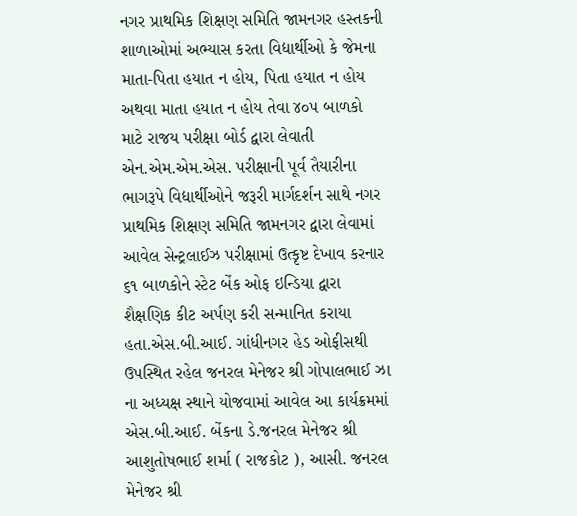નગર પ્રાથમિક શિક્ષણ સમિતિ જામનગર હસ્તકની શાળાઓમાં અભ્યાસ કરતા વિદ્યાર્થીઓ કે જેમના માતા-પિતા હયાત ન હોય, પિતા હયાત ન હોય અથવા માતા હયાત ન હોય તેવા ૪૦૫ બાળકો માટે રાજય પરીક્ષા બોર્ડ દ્વારા લેવાતી એન.એમ.એમ.એસ. પરીક્ષાની પૂર્વ તૈયારીના ભાગરૂપે વિદ્યાર્થીઓને જરૂરી માર્ગદર્શન સાથે નગર પ્રાથમિક શિક્ષણ સમિતિ જામનગર દ્વારા લેવામાં આવેલ સેન્ટ્રલાઈઝ પરીક્ષામાં ઉત્કૃષ્ટ દેખાવ કરનાર ૬૧ બાળકોને સ્ટેટ બેંક ઓફ ઇન્ડિયા દ્વારા શૈક્ષણિક કીટ અર્પણ કરી સન્માનિત કરાયા હતા.એસ.બી.આઈ. ગાંધીનગર હેડ ઓફીસથી ઉપસ્થિત રહેલ જનરલ મેનેજર શ્રી ગોપાલભાઈ ઝા ના અધ્યક્ષ સ્થાને યોજવામાં આવેલ આ કાર્યક્રમમાં એસ.બી.આઈ. બેંકના ડે.જનરલ મેનેજર શ્રી આશુતોષભાઈ શર્મા ( રાજકોટ ), આસી. જનરલ મેનેજર શ્રી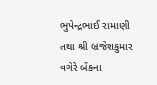ભુપેન્દ્રભાઈ રામાણી તથા શ્રી બ્રજેશકુમાર વગેરે બેંકના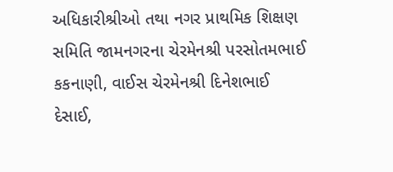અધિકારીશ્રીઓ તથા નગર પ્રાથમિક શિક્ષણ સમિતિ જામનગરના ચેરમેનશ્રી પરસોતમભાઈ કકનાણી, વાઈસ ચેરમેનશ્રી દિનેશભાઈ દેસાઈ,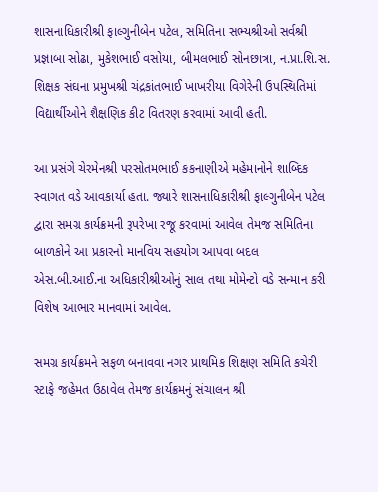શાસનાધિકારીશ્રી ફાલ્ગુનીબેન પટેલ, સમિતિના સભ્યશ્રીઓ સર્વશ્રી પ્રજ્ઞાબા સોઢા, મુકેશભાઈ વસોયા, બીમલભાઈ સોનછાત્રા, ન.પ્રા.શિ.સ. શિક્ષક સંઘના પ્રમુખશ્રી ચંદ્રકાંતભાઈ ખાખરીયા વિગેરેની ઉપસ્થિતિમાં વિદ્યાર્થીઓને શૈક્ષણિક કીટ વિતરણ કરવામાં આવી હતી.

આ પ્રસંગે ચેરમેનશ્રી પરસોતમભાઈ કકનાણીએ મહેમાનોને શાબ્દિક સ્વાગત વડે આવકાર્યા હતા. જ્યારે શાસનાધિકારીશ્રી ફાલ્ગુનીબેન પટેલ દ્વારા સમગ્ર કાર્યક્રમની રૂપરેખા રજૂ કરવામાં આવેલ તેમજ સમિતિના બાળકોને આ પ્રકારનો માનવિય સહયોગ આપવા બદલ એસ.બી.આઈ.ના અધિકારીશ્રીઓનું સાલ તથા મોમેન્ટો વડે સન્માન કરી વિશેષ આભાર માનવામાં આવેલ.

સમગ્ર કાર્યક્રમને સફળ બનાવવા નગર પ્રાથમિક શિક્ષણ સમિતિ કચેરી સ્ટાફે જહેમત ઉઠાવેલ તેમજ કાર્યક્રમનું સંચાલન શ્રી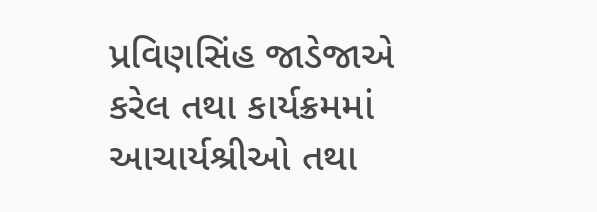પ્રવિણસિંહ જાડેજાએ કરેલ તથા કાર્યક્રમમાં આચાર્યશ્રીઓ તથા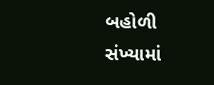બહોળી સંખ્યામાં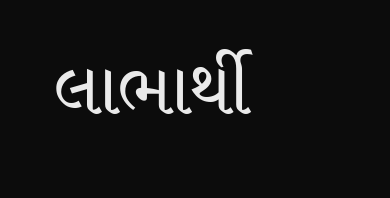લાભાર્થી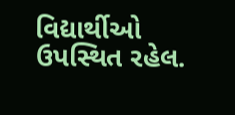વિદ્યાર્થીઓ ઉપસ્થિત રહેલ.